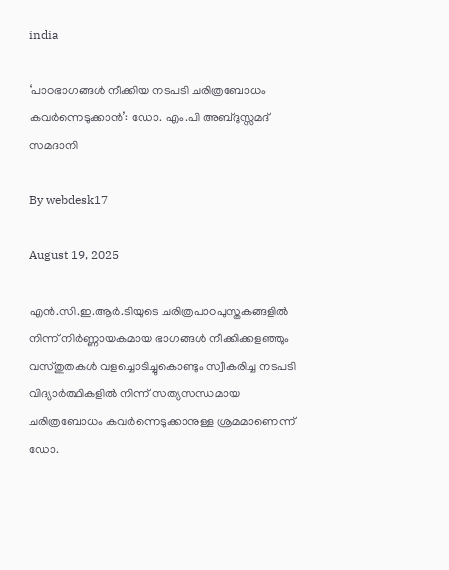india

‘പാഠഭാഗങ്ങള്‍ നീക്കിയ നടപടി ചരിത്രബോധം കവര്‍ന്നെടുക്കാന്‍’: ഡോ. എം.പി അബ്ദുസ്സമദ് സമദാനി

By webdesk17

August 19, 2025

എന്‍.സി.ഇ.ആര്‍.ടിയുടെ ചരിത്രപാഠപുസ്തകങ്ങളില്‍ നിന്ന് നിര്‍ണ്ണായകമായ ഭാഗങ്ങള്‍ നീക്കിക്കളഞ്ഞും വസ്തുതകള്‍ വളച്ചൊടിച്ചുകൊണ്ടും സ്വീകരിച്ച നടപടി വിദ്യാര്‍ത്ഥികളില്‍ നിന്ന് സത്യസന്ധമായ ചരിത്രബോധം കവര്‍ന്നെടുക്കാനുള്ള ശ്രമമാണെന്ന് ഡോ.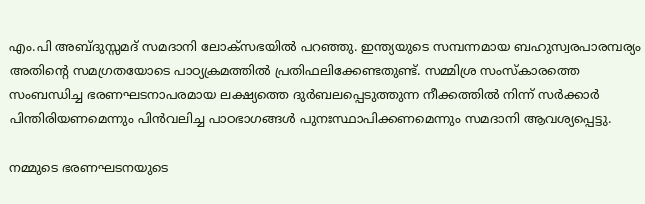എം.പി അബ്ദുസ്സമദ് സമദാനി ലോക്‌സഭയില്‍ പറഞ്ഞു. ഇന്ത്യയുടെ സമ്പന്നമായ ബഹുസ്വരപാരമ്പര്യം അതിന്റെ സമഗ്രതയോടെ പാഠ്യക്രമത്തില്‍ പ്രതിഫലിക്കേണ്ടതുണ്ട്. സമ്മിശ്ര സംസ്‌കാരത്തെ സംബന്ധിച്ച ഭരണഘടനാപരമായ ലക്ഷ്യത്തെ ദുര്‍ബലപ്പെടുത്തുന്ന നീക്കത്തില്‍ നിന്ന് സര്‍ക്കാര്‍ പിന്തിരിയണമെന്നും പിന്‍വലിച്ച പാഠഭാഗങ്ങള്‍ പുനഃസ്ഥാപിക്കണമെന്നും സമദാനി ആവശ്യപ്പെട്ടു.

നമ്മുടെ ഭരണഘടനയുടെ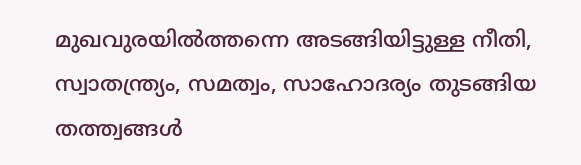മുഖവുരയില്‍ത്തന്നെ അടങ്ങിയിട്ടുള്ള നീതി, സ്വാതന്ത്ര്യം, സമത്വം, സാഹോദര്യം തുടങ്ങിയ തത്ത്വങ്ങള്‍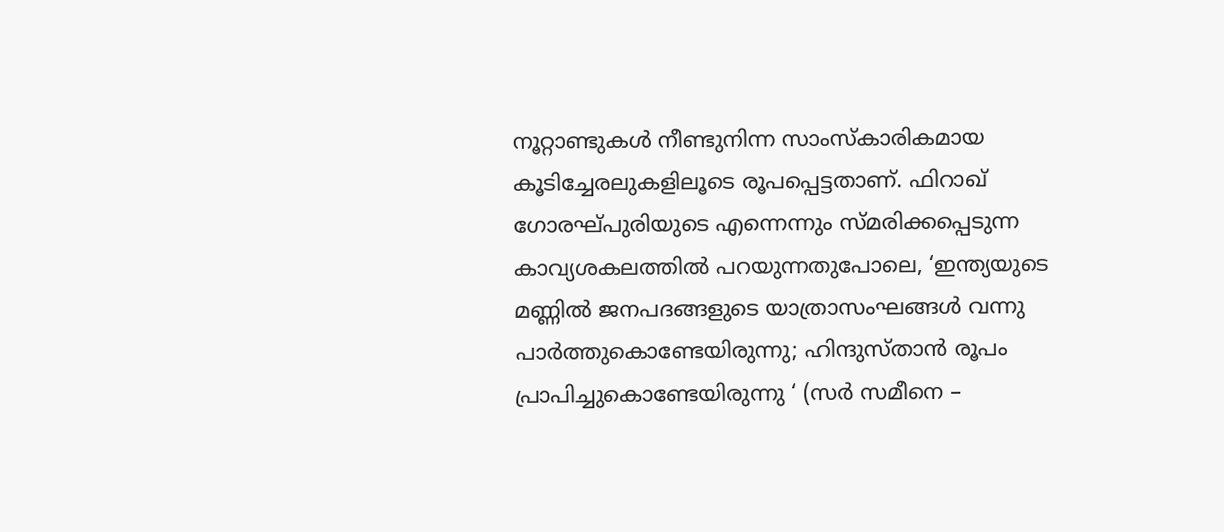നൂറ്റാണ്ടുകള്‍ നീണ്ടുനിന്ന സാംസ്‌കാരികമായ കൂടിച്ചേരലുകളിലൂടെ രൂപപ്പെട്ടതാണ്. ഫിറാഖ് ഗോരഘ്പുരിയുടെ എന്നെന്നും സ്മരിക്കപ്പെടുന്ന കാവ്യശകലത്തില്‍ പറയുന്നതുപോലെ, ‘ഇന്ത്യയുടെ മണ്ണില്‍ ജനപദങ്ങളുടെ യാത്രാസംഘങ്ങള്‍ വന്നു പാര്‍ത്തുകൊണ്ടേയിരുന്നു; ഹിന്ദുസ്താന്‍ രൂപം പ്രാപിച്ചുകൊണ്ടേയിരുന്നു ‘ (സര്‍ സമീനെ –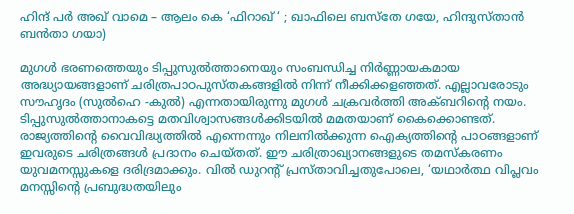ഹിന്ദ് പര്‍ അഖ് വാമെ – ആലം കെ ‘ഫിറാഖ് ‘ ; ഖാഫിലെ ബസ്‌തേ ഗയേ, ഹിന്ദുസ്താന്‍ ബന്‍താ ഗയാ)

മുഗള്‍ ഭരണത്തെയും ടിപ്പുസുല്‍ത്താനെയും സംബന്ധിച്ച നിര്‍ണ്ണായകമായ അദ്ധ്യായങ്ങളാണ് ചരിത്രപാഠപുസ്തകങ്ങളില്‍ നിന്ന് നീക്കിക്കളഞ്ഞത്. എല്ലാവരോടും സൗഹൃദം (സുല്‍ഹെ -കുല്‍) എന്നതായിരുന്നു മുഗള്‍ ചക്രവര്‍ത്തി അക്ബറിന്റെ നയം. ടിപ്പുസുല്‍ത്താനാകട്ടെ മതവിശ്വാസങ്ങള്‍ക്കിടയില്‍ മമതയാണ് കൈക്കൊണ്ടത്. രാജ്യത്തിന്റെ വൈവിദ്ധ്യത്തില്‍ എന്നെന്നും നിലനില്‍ക്കുന്ന ഐക്യത്തിന്റെ പാഠങ്ങളാണ് ഇവരുടെ ചരിത്രങ്ങള്‍ പ്രദാനം ചെയ്തത്. ഈ ചരിത്രാഖ്യാനങ്ങളുടെ തമസ്‌കരണം യുവമനസ്സുകളെ ദരിദ്രമാക്കും. വില്‍ ഡുറന്റ് പ്രസ്താവിച്ചതുപോലെ, ‘യഥാര്‍ത്ഥ വിപ്ലവം മനസ്സിന്റെ പ്രബുദ്ധതയിലും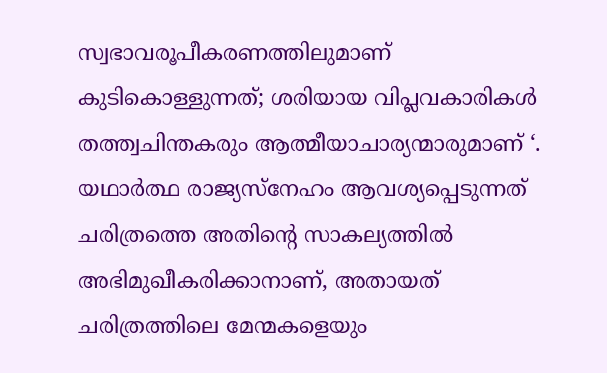സ്വഭാവരൂപീകരണത്തിലുമാണ് കുടികൊള്ളുന്നത്; ശരിയായ വിപ്ലവകാരികള്‍ തത്ത്വചിന്തകരും ആത്മീയാചാര്യന്മാരുമാണ് ‘. യഥാര്‍ത്ഥ രാജ്യസ്‌നേഹം ആവശ്യപ്പെടുന്നത് ചരിത്രത്തെ അതിന്റെ സാകല്യത്തില്‍ അഭിമുഖീകരിക്കാനാണ്, അതായത് ചരിത്രത്തിലെ മേന്മകളെയും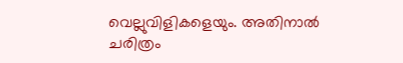വെല്ലുവിളികളെയും. അതിനാല്‍ ചരിത്രം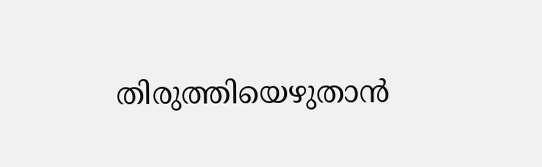തിരുത്തിയെഴുതാന്‍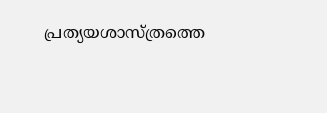പ്രത്യയശാസ്ത്രത്തെ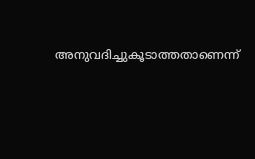അനുവദിച്ചുകൂടാത്തതാണെന്ന്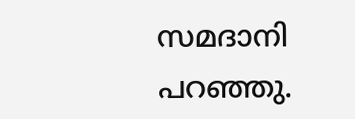സമദാനി പറഞ്ഞു.